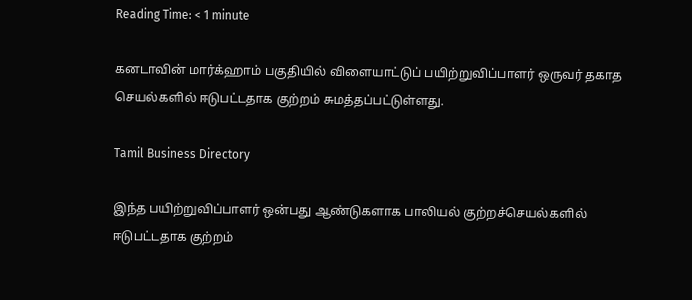Reading Time: < 1 minute

கனடாவின் மார்க்ஹாம் பகுதியில் விளையாட்டுப் பயிற்றுவிப்பாளர் ஒருவர் தகாத செயல்களில் ஈடுபட்டதாக குற்றம் சுமத்தப்பட்டுள்ளது.

Tamil Business Directory

இந்த பயிற்றுவிப்பாளர் ஒன்பது ஆண்டுகளாக பாலியல் குற்றச்செயல்களில் ஈடுபட்டதாக குற்றம்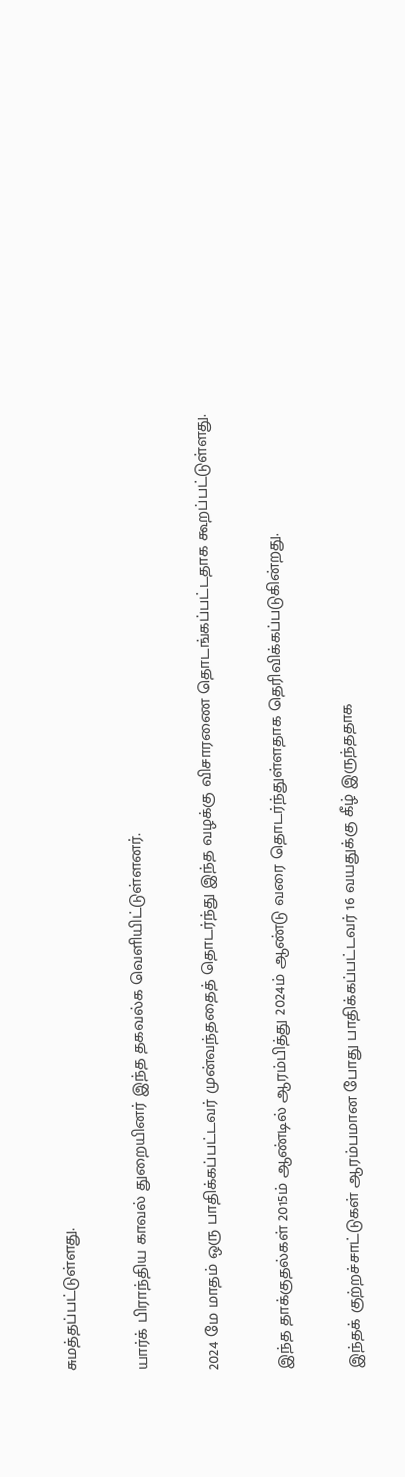சுமத்தப்பட்டுள்ளது.

யார்க் பிராந்திய காவல் துறையினர் இந்த தகவல்க வெளியிட்டுள்ளனர்.

2024 மே மாதம் ஒரு பாதிக்கப்பட்டவர் முன்வந்ததைத் தொடர்ந்து இந்த வழக்கு விசாரணை தொடங்கப்பட்டதாக கூறப்பட்டுள்ளது.

இந்த தாக்குதல்கள் 2015ம் ஆண்டில் ஆரம்பித்து 2024ம் ஆண்டு வரை தொடர்ந்துள்ளதாக தெரிவிக்கப்படுகின்றது.

இந்தக் குற்றச்சாட்டுகள் ஆரம்பமான போது பாதிக்கப்பட்டவர் 16 வயதுக்கு கீழ் இருந்ததாக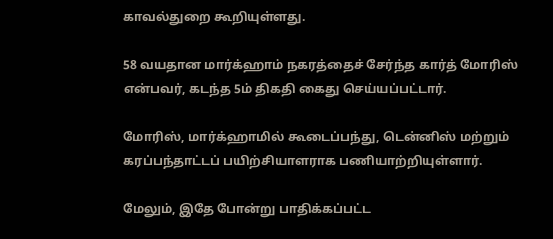காவல்துறை கூறியுள்ளது.

58 வயதான மார்க்ஹாம் நகரத்தைச் சேர்ந்த கார்த் மோரிஸ் என்பவர், கடந்த 5ம் திகதி கைது செய்யப்பட்டார்.

மோரிஸ், மார்க்ஹாமில் கூடைப்பந்து, டென்னிஸ் மற்றும் கரப்பந்தாட்டப் பயிற்சியாளராக பணியாற்றியுள்ளார்.

மேலும், இதே போன்று பாதிக்கப்பட்ட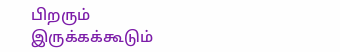பிறரும் இருக்கக்கூடும்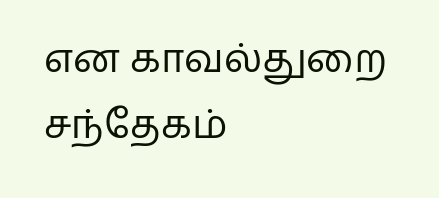என காவல்துறை சந்தேகம்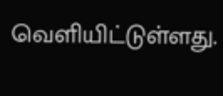வெளியிட்டுள்ளது.